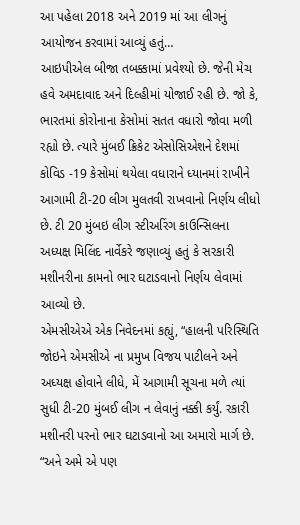આ પહેલા 2018 અને 2019 માં આ લીગનું આયોજન કરવામાં આવ્યું હતું…
આઇપીએલ બીજા તબક્કામાં પ્રવેશ્યો છે. જેની મેચ હવે અમદાવાદ અને દિલ્હીમાં યોજાઈ રહી છે. જો કે, ભારતમાં કોરોનાના કેસોમાં સતત વધારો જોવા મળી રહ્યો છે. ત્યારે મુંબઈ ક્રિકેટ એસોસિએશને દેશમાં કોવિડ -19 કેસોમાં થયેલા વધારાને ધ્યાનમાં રાખીને આગામી ટી-20 લીગ મુલતવી રાખવાનો નિર્ણય લીધો છે. ટી 20 મુંબઇ લીગ સ્ટીઅરિંગ કાઉન્સિલના અધ્યક્ષ મિલિંદ નાર્વેકરે જણાવ્યું હતું કે સરકારી મશીનરીના કામનો ભાર ઘટાડવાનો નિર્ણય લેવામાં આવ્યો છે.
એમસીએએ એક નિવેદનમાં કહ્યું, “હાલની પરિસ્થિતિ જોઇને એમસીએ ના પ્રમુખ વિજય પાટીલને અને અધ્યક્ષ હોવાને લીધે, મેં આગામી સૂચના મળે ત્યાં સુધી ટી-20 મુંબઈ લીગ ન લેવાનું નક્કી કર્યું. રકારી મશીનરી પરનો ભાર ઘટાડવાનો આ અમારો માર્ગ છે. “અને અમે એ પણ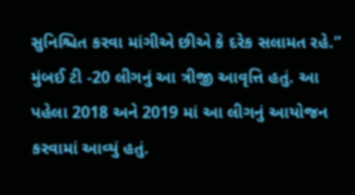સુનિશ્ચિત કરવા માંગીએ છીએ કે દરેક સલામત રહે.”
મુંબઈ ટી -20 લીગનું આ ત્રીજી આવૃત્તિ હતું. આ પહેલા 2018 અને 2019 માં આ લીગનું આયોજન કરવામાં આવ્યું હતું.